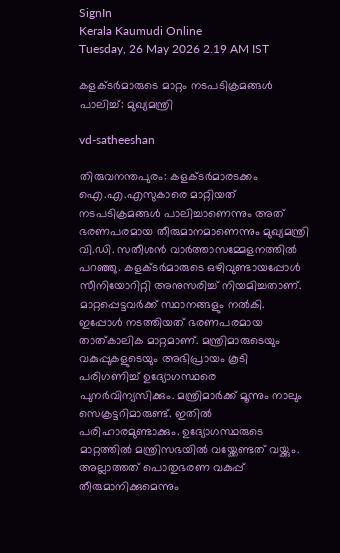SignIn
Kerala Kaumudi Online
Tuesday, 26 May 2026 2.19 AM IST

കളക്ടർമാരുടെ മാറ്റം നടപടിക്രമങ്ങൾ പാലിച്ച്: മുഖ്യമന്ത്രി

vd-satheeshan

തിരുവനന്തപുരം: കളക്ടർമാരടക്കം ഐ.എ.എസുകാരെ മാറ്റിയത് നടപടിക്രമങ്ങൾ പാലിച്ചാണെന്നും അത് ഭരണപരമായ തീരുമാനമാണെന്നും മുഖ്യമന്ത്രി വി.ഡി. സതീശൻ വാർത്താസമ്മേളനത്തിൽ പറഞ്ഞു. കളക്ടർമാരുടെ ഒഴിവുണ്ടായപ്പോൾ സീനിയോറിറ്റി അനുസരിച്ച് നിയമിച്ചതാണ്. മാറ്റപ്പെട്ടവർക്ക് സ്ഥാനങ്ങളും നൽകി. ഇപ്പോൾ നടത്തിയത് ഭരണപരമായ താത്കാലിക മാറ്റമാണ്. മന്ത്രിമാരുടെയും വകുപ്പുകളുടെയും അഭിപ്രായം കൂടി പരിഗണിച്ച് ഉദ്യോഗസ്ഥരെ പുനർവിന്യസിക്കും. മന്ത്രിമാർക്ക് മൂന്നും നാലും സെക്രട്ടറിമാരുണ്ട്. ഇതിൽ പരിഹാരമുണ്ടാക്കും. ഉദ്യോഗസ്ഥരുടെ മാറ്റത്തിൽ മന്ത്രിസഭയിൽ വയ്ക്കേണ്ടത് വയ്ക്കും. അല്ലാത്തത് പൊതുഭരണ വകുപ്പ് തീരുമാനിക്കുമെന്നും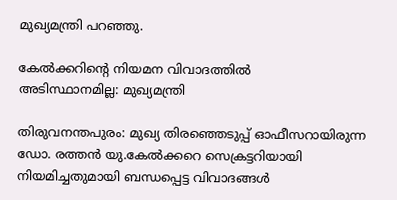മുഖ്യമന്ത്രി പറഞ്ഞു.

കേൽക്കറിന്റെ നിയമന വിവാദത്തിൽ
അടിസ്ഥാനമില്ല: മുഖ്യമന്ത്രി

തിരുവനന്തപുരം: മുഖ്യ തിരഞ്ഞെടുപ്പ് ഓഫീസറായിരുന്ന ഡോ. രത്തൻ യു.കേൽക്കറെ സെക്രട്ടറിയായി നിയമിച്ചതുമായി ബന്ധപ്പെട്ട വിവാദങ്ങൾ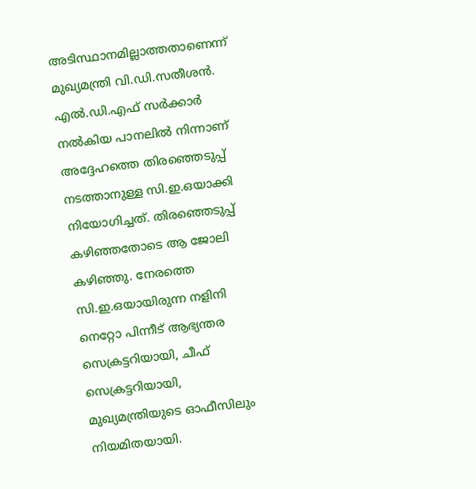അടിസ്ഥാനമില്ലാത്തതാണെന്ന് മുഖ്യമന്ത്രി വി.ഡി.സതീശൻ. എൽ.ഡി.എഫ് സർക്കാർ നൽകിയ പാനലിൽ നിന്നാണ് അദ്ദേഹത്തെ തിരഞ്ഞെടുപ്പ് നടത്താനുള്ള സി.ഇ.ഒയാക്കി നിയോഗിച്ചത്. തിരഞ്ഞെടുപ്പ് കഴിഞ്ഞതോടെ ആ ജോലി കഴിഞ്ഞു. നേരത്തെ സി.ഇ.ഒയായിരുന്ന നളിനി നെറ്റോ പിന്നീട് ആഭ്യന്തര സെക്രട്ടറിയായി, ചീഫ് സെക്രട്ടറിയായി, മുഖ്യമന്ത്രിയുടെ ഓഫീസിലും നിയമിതയായി.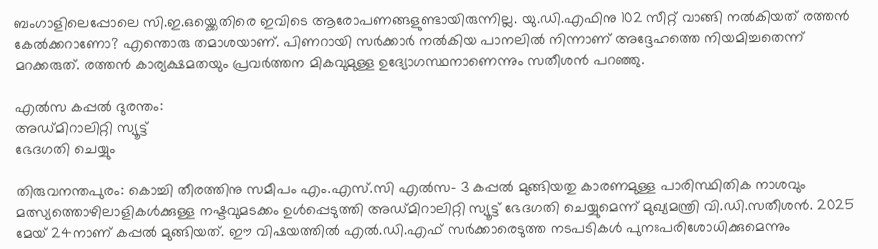ബംഗാളിലെപ്പോലെ സി.ഇ.ഒയ്ക്കെതിരെ ഇവിടെ ആരോപണങ്ങളുണ്ടായിരുന്നില്ല. യു.ഡി.എഫിനു 102 സീറ്റ് വാങ്ങി നൽകിയത് രത്തൻ കേൽക്കറാണോ? എന്തൊരു തമാശയാണ്. പിണറായി സർക്കാർ നൽകിയ പാനലിൽ നിന്നാണ് അദ്ദേഹത്തെ നിയമിച്ചതെന്ന് മറക്കരുത്. രത്തൻ കാര്യക്ഷമതയും പ്രവർത്തന മികവുമുള്ള ഉദ്യോഗസ്ഥനാണെന്നും സതീശൻ പറഞ്ഞു.

എൽസ കപ്പൽ ദുരന്തം:
അഡ്മിറാലിറ്റി സ്യൂട്ട്
ഭേദഗതി ചെയ്യും

തിരുവനന്തപുരം: കൊച്ചി തീരത്തിനു സമീപം എം‌.എസ്‌.സി എൽസ- 3 കപ്പൽ മുങ്ങിയതു കാരണമുള്ള പാരിസ്ഥിതിക നാശവും മത്സ്യത്തൊഴിലാളികൾക്കുള്ള നഷ്ടവുമടക്കം ഉൾപ്പെടുത്തി അഡ്മിറാലിറ്റി സ്യൂട്ട് ഭേദഗതി ചെയ്യുമെന്ന് മുഖ്യമന്ത്രി വി.ഡി.സതീശൻ. 2025 മേയ് 24നാണ് കപ്പൽ മുങ്ങിയത്. ഈ വിഷയത്തിൽ എൽ.ഡി.എഫ് സർക്കാരെടുത്ത നടപടികൾ പുനഃപരിശോധിക്കുമെന്നും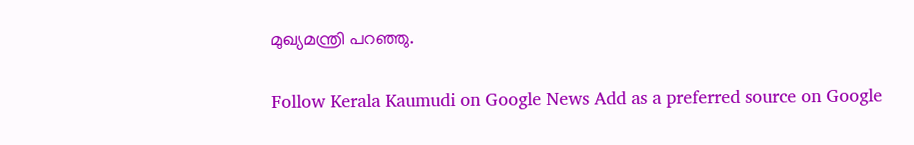മുഖ്യമന്ത്രി പറഞ്ഞു.

Follow Kerala Kaumudi on Google News Add as a preferred source on Google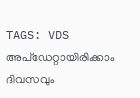TAGS: VDS
അപ്ഡേറ്റായിരിക്കാം ദിവസവും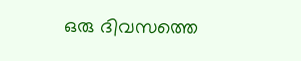ഒരു ദിവസത്തെ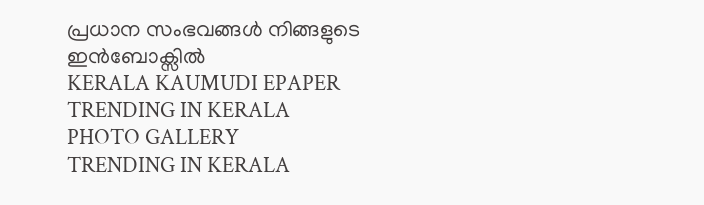പ്രധാന സംഭവങ്ങൾ നിങ്ങളുടെ ഇൻബോക്സിൽ
KERALA KAUMUDI EPAPER
TRENDING IN KERALA
PHOTO GALLERY
TRENDING IN KERALA